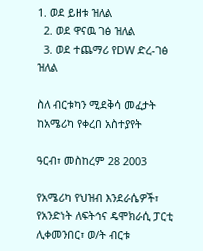1. ወደ ይዘቱ ዝለል
  2. ወደ ዋናዉ ገፅ ዝለል
  3. ወደ ተጨማሪ የDW ድረ-ገፅ ዝለል

ስለ ብርቱካን ሚደቅሳ መፈታት ከአሜሪካ የቀረበ አስተያየት

ዓርብ፣ መስከረም 28 2003

የአሜሪካ የህዝብ እንደራሴዎች፣ የአንድነት ለፍትኅና ዴሞክራሲ ፓርቲ ሊቀመንበር፣ ወ/ት ብርቱ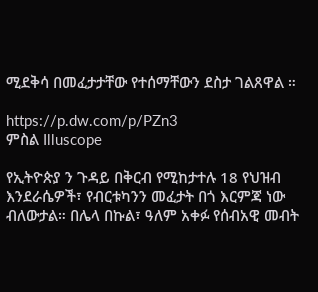ሚደቅሳ በመፈታታቸው የተሰማቸውን ደስታ ገልጸዋል ።

https://p.dw.com/p/PZn3
ምስል Illuscope

የኢትዮጵያ ን ጉዳይ በቅርብ የሚከታተሉ 18 የህዝብ እንደራሴዎች፣ የብርቱካንን መፈታት በጎ እርምጃ ነው ብለውታል። በሌላ በኩል፣ ዓለም አቀፉ የሰብአዊ መብት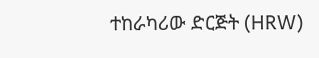ተከራካሪው ድርጅት (HRW)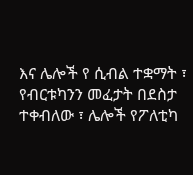እና ሌሎች የ ሲብል ተቋማት ፣ የብርቱካንን መፈታት በደስታ ተቀብለው ፣ ሌሎች የፖለቲካ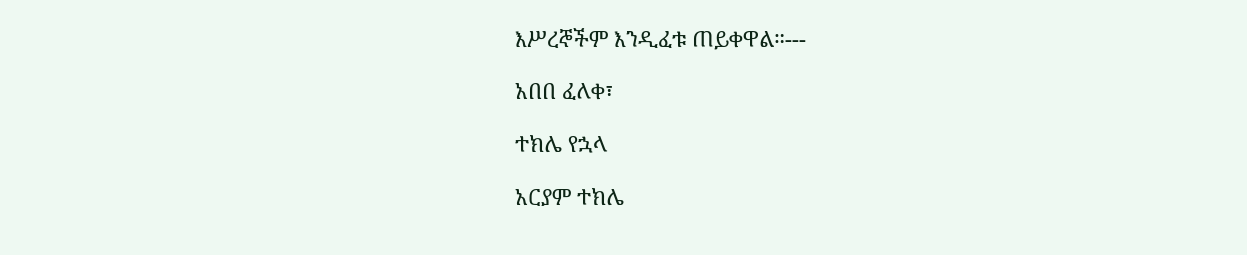እሥረኞችም እንዲፈቱ ጠይቀዋል።---

አበበ ፈለቀ፣

ተክሌ የኋላ

አርያም ተክሌ